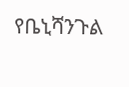የቤኒሻንጉል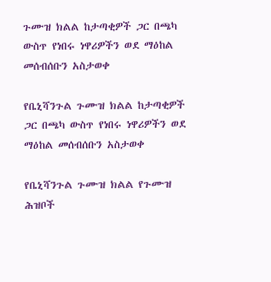ጉሙዝ ክልል ከታጣቂዎች ጋር በጫካ ውስጥ የነበሩ ነዋሪዎችን ወደ ማዕከል መሰብሰቡን አስታወቀ

የቤኒሻንጉል ጉሙዝ ክልል ከታጣቂዎች ጋር በጫካ ውስጥ የነበሩ ነዋሪዎችን ወደ ማዕከል መሰብሰቡን አስታወቀ

የቤኒሻንጉል ጉሙዝ ክልል የጉሙዝ ሕዝቦች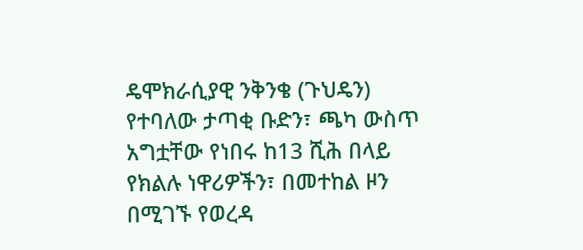ዴሞክራሲያዊ ንቅንቄ (ጉህዴን) የተባለው ታጣቂ ቡድን፣ ጫካ ውስጥ አግቷቸው የነበሩ ከ13 ሺሕ በላይ የክልሉ ነዋሪዎችን፣ በመተከል ዞን በሚገኙ የወረዳ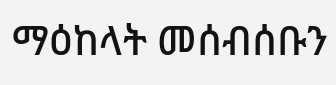ማዕከላት መሰብሰቡን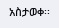አስታወቀ፡፡